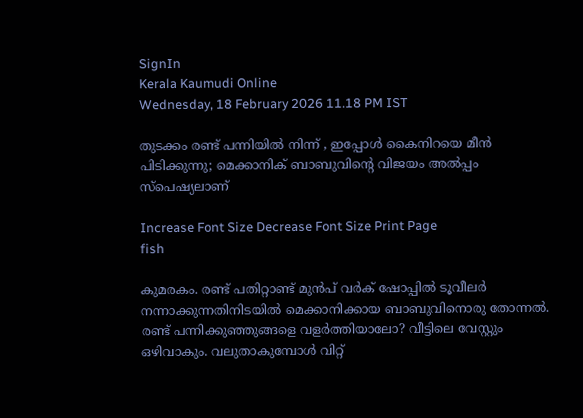SignIn
Kerala Kaumudi Online
Wednesday, 18 February 2026 11.18 PM IST

തുടക്കം രണ്ട് പന്നിയിൽ നിന്ന് , ഇപ്പോൾ കൈനിറയെ മീൻ പിടിക്കുന്നു; മെക്കാനിക് ബാബുവിന്റെ വിജയം അൽപ്പം സ്പെഷ്യലാണ്

Increase Font Size Decrease Font Size Print Page
fish

കുമരകം. രണ്ട് പതിറ്റാണ്ട് മുൻപ് വർക് ഷോപ്പിൽ ടൂവീലർ നന്നാക്കുന്നതിനിടയിൽ മെക്കാനിക്കായ ബാബുവിനൊരു തോന്നൽ. രണ്ട് പന്നിക്കുഞ്ഞുങ്ങളെ വളർത്തിയാലോ? വീട്ടിലെ വേസ്റ്റും ഒഴിവാകും. വലുതാകുമ്പോൾ വിറ്റ്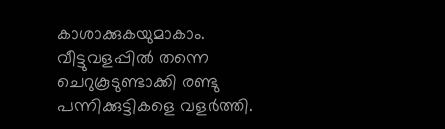കാശാക്കുകയുമാകാം. വീട്ടുവളപ്പിൽ തന്നെ ചെറുകൂടുണ്ടാക്കി രണ്ടു പന്നിക്കുട്ടികളെ വളർത്തി.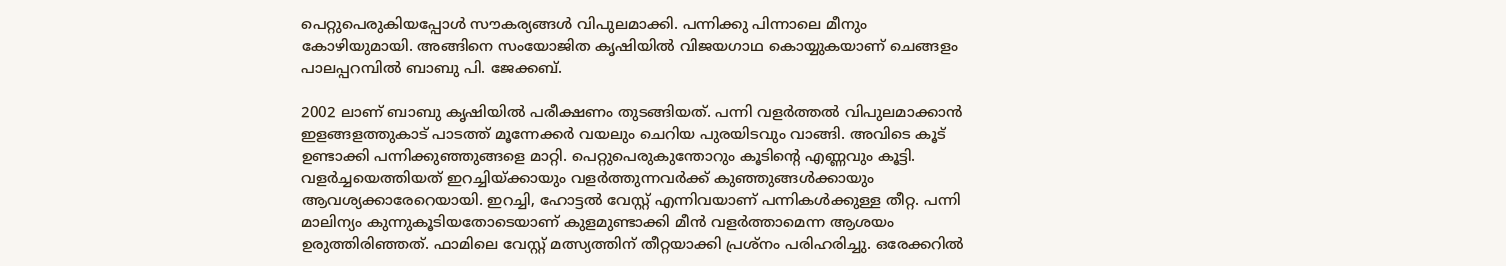പെറ്റുപെരുകിയപ്പോൾ സൗകര്യങ്ങൾ വിപുലമാക്കി. പന്നിക്കു പിന്നാലെ മീനും കോഴിയുമായി. അങ്ങിനെ സംയോജിത കൃഷിയിൽ വിജയഗാഥ കൊയ്യുകയാണ് ചെങ്ങളം പാലപ്പറമ്പിൽ ബാബു പി. ജേക്കബ്.

2002 ലാണ് ബാബു കൃഷിയിൽ പരീക്ഷണം തുടങ്ങിയത്. പന്നി വളർത്തൽ വിപുലമാക്കാൻ ഇളങ്ങളത്തുകാട് പാടത്ത് മൂന്നേക്കർ വയലും ചെറിയ പുരയിടവും വാങ്ങി. അവിടെ കൂട് ഉണ്ടാക്കി പന്നിക്കുഞ്ഞുങ്ങളെ മാറ്റി. പെറ്റുപെരുകുന്തോറും കൂടിന്റെ എണ്ണവും കൂട്ടി. വളർച്ചയെത്തിയത് ഇറച്ചിയ്ക്കായും വളർത്തുന്നവർക്ക് കുഞ്ഞുങ്ങൾക്കായും ആവശ്യക്കാരേറെയായി. ഇറച്ചി, ഹോട്ടൽ വേസ്റ്റ് എന്നിവയാണ് പന്നികൾക്കുള്ള തീറ്റ. പന്നി മാലിന്യം കുന്നുകൂടിയതോടെയാണ് കുളമുണ്ടാക്കി മീൻ വളർത്താമെന്ന ആശയം ഉരുത്തിരിഞ്ഞത്. ഫാമിലെ വേസ്റ്റ് മത്സ്യത്തിന് തീറ്റയാക്കി പ്രശ്‌നം പരിഹരിച്ചു. ഒരേക്കറിൽ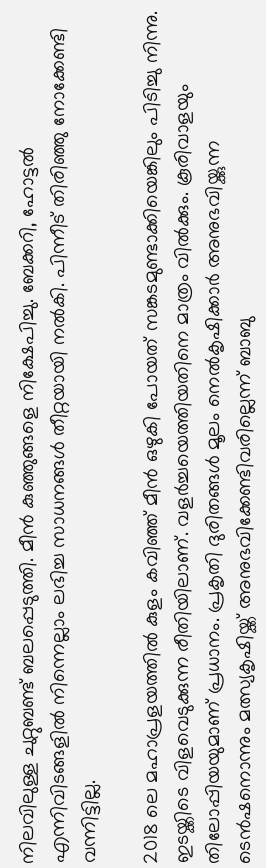നിലവിലുള്ള ചുറ്റുബണ്ട് ബലപ്പെടുത്തി. മീൻ കുഞ്ഞുങ്ങളെ നിക്ഷേപിച്ചു. ബേക്കറി, ഹോട്ടൽ എന്നിവിടങ്ങളിൽ നിന്നെല്ലാം ലഭിച്ച സാധനങ്ങൾ തീറ്റയായി നൽകി. പിന്നീട് തിരിഞ്ഞു നോക്കേണ്ടി വന്നിട്ടില്ല.

2018 ലെ മഹാപ്രളയത്തിൽ കുളം കവിഞ്ഞ് മീൻ ഒഴുകി പോയത് സങ്കടമുണ്ടാക്കിയെങ്കിലും പിടിച്ചു നിന്നു. ഇടയ്ക്കിടെ വിളവെടുക്കുന്ന രീതിയിലാണ്. വളർച്ചയെത്തിയതിനെ മാത്രം വിൽക്കും. കൂരിവാളയും തിലോപ്പിയയുമാണ് പ്രധാനം. പ്രകൃതി ദുരിതങ്ങൾ മൂലം നെൽകൃഷിക്കാർ അനുഭവിയ്ക്കുന്ന ടെൻഷനൊന്നും മത്സ്യകൃഷിയ്ക്ക് അനുഭവിക്കേണ്ടിവരില്ലെന്ന് ബാബു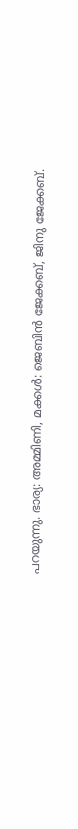പറയുന്നു. ഭാര്യ: അമ്മിണി, മക്കൾ: ജെബിൻ ജേക്കബ്, ജിനു ജേക്കബ്.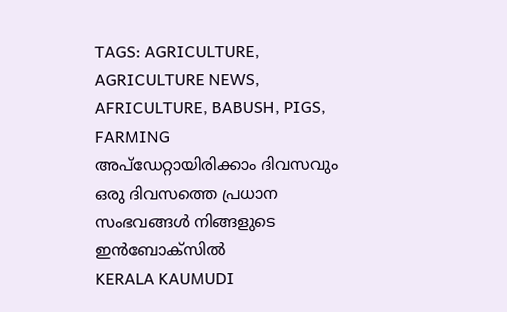TAGS: AGRICULTURE, AGRICULTURE NEWS, AFRICULTURE, BABUSH, PIGS, FARMING
അപ്ഡേറ്റായിരിക്കാം ദിവസവും
ഒരു ദിവസത്തെ പ്രധാന സംഭവങ്ങൾ നിങ്ങളുടെ ഇൻബോക്സിൽ
KERALA KAUMUDI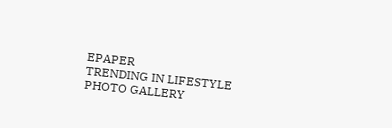EPAPER
TRENDING IN LIFESTYLE
PHOTO GALLERY